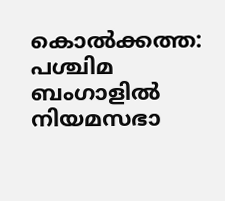കൊൽക്കത്ത: പശ്ചിമ ബംഗാളിൽ നിയമസഭാ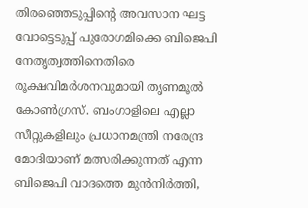തിരഞ്ഞെടുപ്പിന്റെ അവസാന ഘട്ട വോട്ടെടുപ്പ് പുരോഗമിക്കെ ബിജെപി നേതൃത്വത്തിനെതിരെ രൂക്ഷവിമർശനവുമായി തൃണമൂൽ കോൺഗ്രസ്. ബംഗാളിലെ എല്ലാ സീറ്റുകളിലും പ്രധാനമന്ത്രി നരേന്ദ്ര മോദിയാണ് മത്സരിക്കുന്നത് എന്ന ബിജെപി വാദത്തെ മുൻനിർത്തി,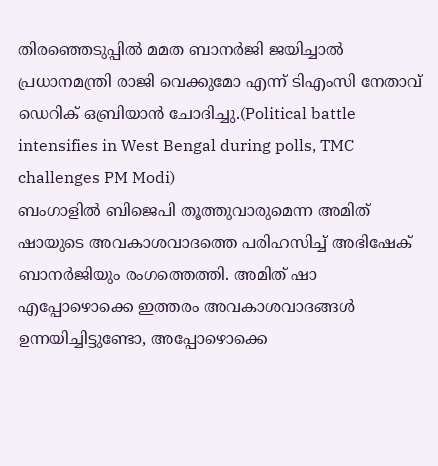തിരഞ്ഞെടുപ്പിൽ മമത ബാനർജി ജയിച്ചാൽ പ്രധാനമന്ത്രി രാജി വെക്കുമോ എന്ന് ടിഎംസി നേതാവ് ഡെറിക് ഒബ്രിയാൻ ചോദിച്ചു.(Political battle intensifies in West Bengal during polls, TMC challenges PM Modi)
ബംഗാളിൽ ബിജെപി തൂത്തുവാരുമെന്ന അമിത് ഷായുടെ അവകാശവാദത്തെ പരിഹസിച്ച് അഭിഷേക് ബാനർജിയും രംഗത്തെത്തി. അമിത് ഷാ എപ്പോഴൊക്കെ ഇത്തരം അവകാശവാദങ്ങൾ ഉന്നയിച്ചിട്ടുണ്ടോ, അപ്പോഴൊക്കെ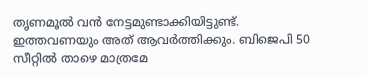തൃണമൂൽ വൻ നേട്ടമുണ്ടാക്കിയിട്ടുണ്ട്. ഇത്തവണയും അത് ആവർത്തിക്കും. ബിജെപി 50 സീറ്റിൽ താഴെ മാത്രമേ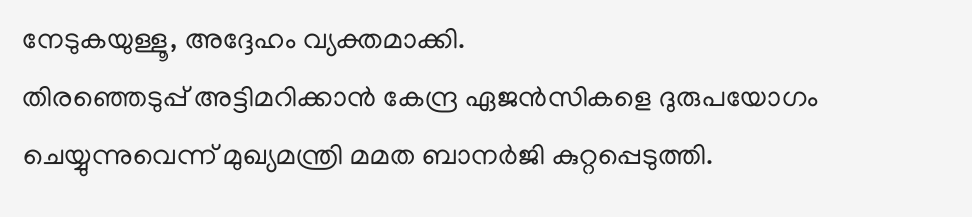നേടുകയുള്ളൂ, അദ്ദേഹം വ്യക്തമാക്കി.
തിരഞ്ഞെടുപ്പ് അട്ടിമറിക്കാൻ കേന്ദ്ര ഏജൻസികളെ ദുരുപയോഗം ചെയ്യുന്നുവെന്ന് മുഖ്യമന്ത്രി മമത ബാനർജി കുറ്റപ്പെടുത്തി.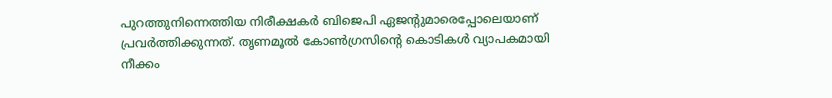പുറത്തുനിന്നെത്തിയ നിരീക്ഷകർ ബിജെപി ഏജന്റുമാരെപ്പോലെയാണ് പ്രവർത്തിക്കുന്നത്. തൃണമൂൽ കോൺഗ്രസിന്റെ കൊടികൾ വ്യാപകമായി നീക്കം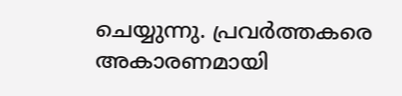ചെയ്യുന്നു. പ്രവർത്തകരെ അകാരണമായി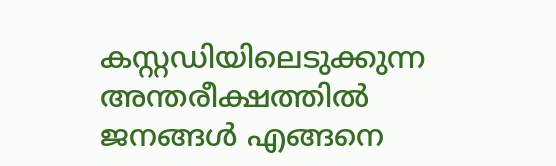കസ്റ്റഡിയിലെടുക്കുന്ന അന്തരീക്ഷത്തിൽ ജനങ്ങൾ എങ്ങനെ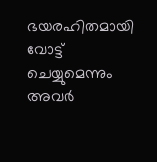ഭയരഹിതമായി വോട്ട് ചെയ്യുമെന്നും അവർ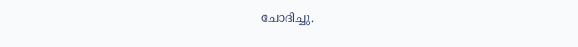ചോദിച്ചു.